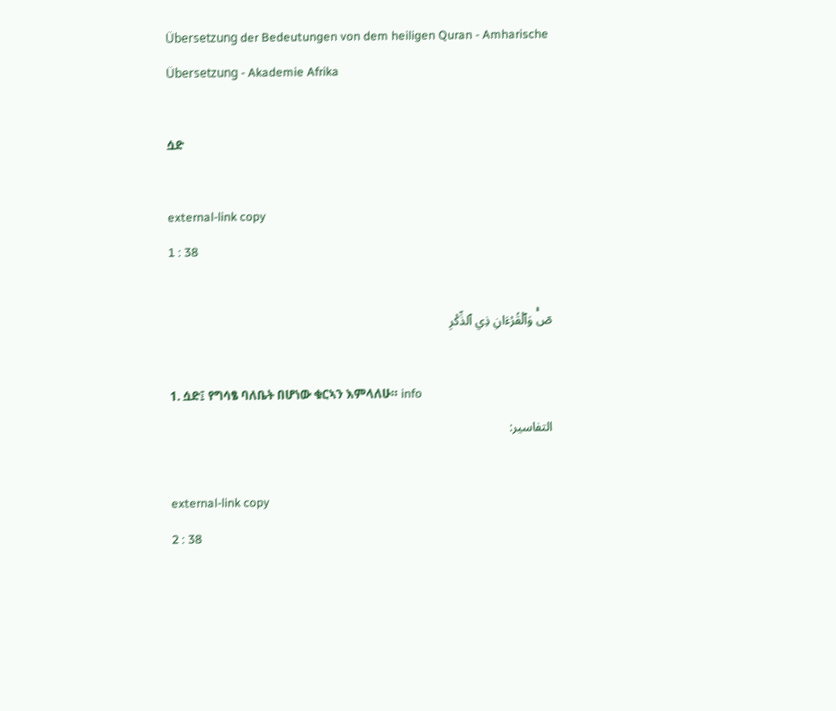Übersetzung der Bedeutungen von dem heiligen Quran - Amharische Übersetzung - Akademie Afrika

ሷድ

external-link copy
1 : 38

صٓۚ وَٱلۡقُرۡءَانِ ذِي ٱلذِّكۡرِ

1. ሷድ፤ የግሳፄ ባለቤት በሆነው ቁርኣን እምላለሁ። info
التفاسير:

external-link copy
2 : 38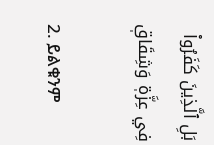بَلِ ٱلَّذِينَ كَفَرُواْ فِي عِزَّةٖ وَشِقَاقٖ

2. ይልቁንም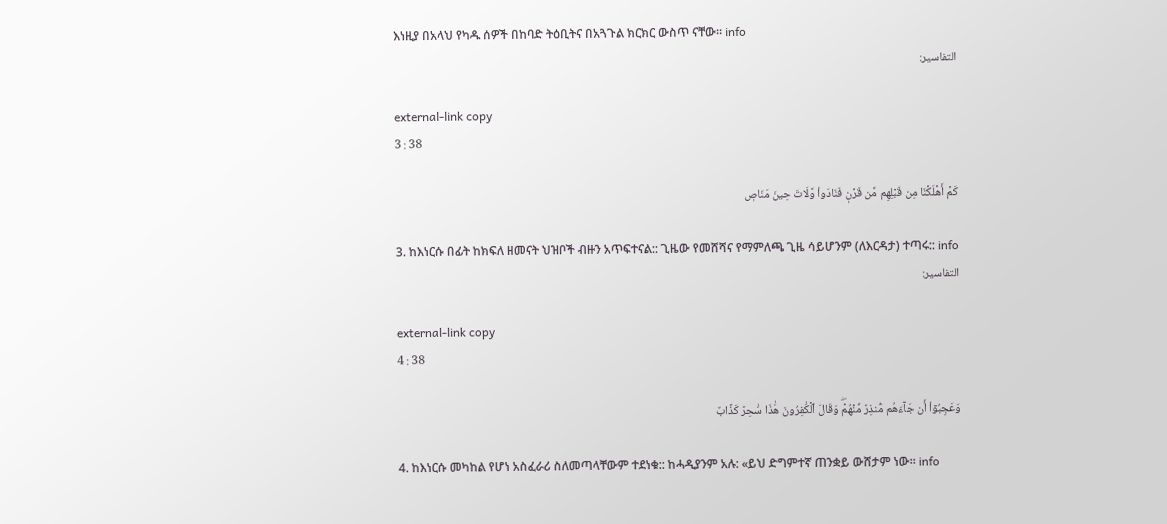እነዚያ በአላህ የካዱ ሰዎች በከባድ ትዕቢትና በአጓጉል ክርክር ውስጥ ናቸው። info
التفاسير:

external-link copy
3 : 38

كَمۡ أَهۡلَكۡنَا مِن قَبۡلِهِم مِّن قَرۡنٖ فَنَادَواْ وَّلَاتَ حِينَ مَنَاصٖ

3. ከእነርሱ በፊት ከክፍለ ዘመናት ህዝቦች ብዙን አጥፍተናል:: ጊዜው የመሸሻና የማምለጫ ጊዜ ሳይሆንም (ለእርዳታ) ተጣሩ:: info
التفاسير:

external-link copy
4 : 38

وَعَجِبُوٓاْ أَن جَآءَهُم مُّنذِرٞ مِّنۡهُمۡۖ وَقَالَ ٱلۡكَٰفِرُونَ هَٰذَا سَٰحِرٞ كَذَّابٌ

4. ከእነርሱ መካከል የሆነ አስፈራሪ ስለመጣላቸውም ተደነቁ:: ከሓዲያንም አሉ: «ይህ ድግምተኛ ጠንቋይ ውሸታም ነው። info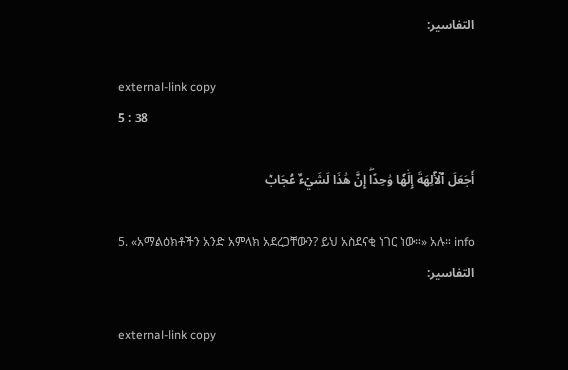التفاسير:

external-link copy
5 : 38

أَجَعَلَ ٱلۡأٓلِهَةَ إِلَٰهٗا وَٰحِدًاۖ إِنَّ هَٰذَا لَشَيۡءٌ عُجَابٞ

5. «አማልዕክቶችን አንድ አምላክ አደረጋቸውን? ይህ አስደናቂ ነገር ነው።» አሉ። info
التفاسير:

external-link copy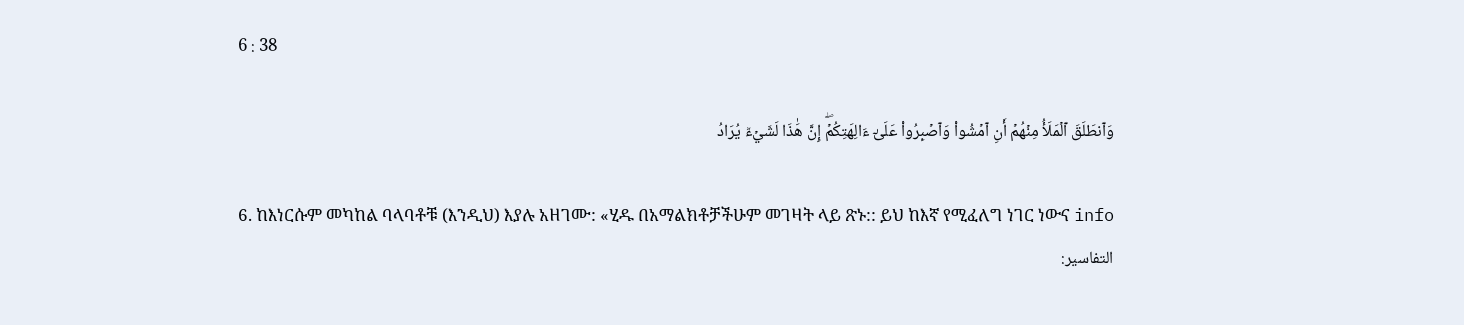6 : 38

وَٱنطَلَقَ ٱلۡمَلَأُ مِنۡهُمۡ أَنِ ٱمۡشُواْ وَٱصۡبِرُواْ عَلَىٰٓ ءَالِهَتِكُمۡۖ إِنَّ هَٰذَا لَشَيۡءٞ يُرَادُ

6. ከእነርሱም መካከል ባላባቶቹ (እንዲህ) እያሉ አዘገሙ: «ሂዱ በአማልክቶቻችሁም መገዛት ላይ ጽኑ:: ይህ ከእኛ የሚፈለግ ነገር ነውና info
التفاسير: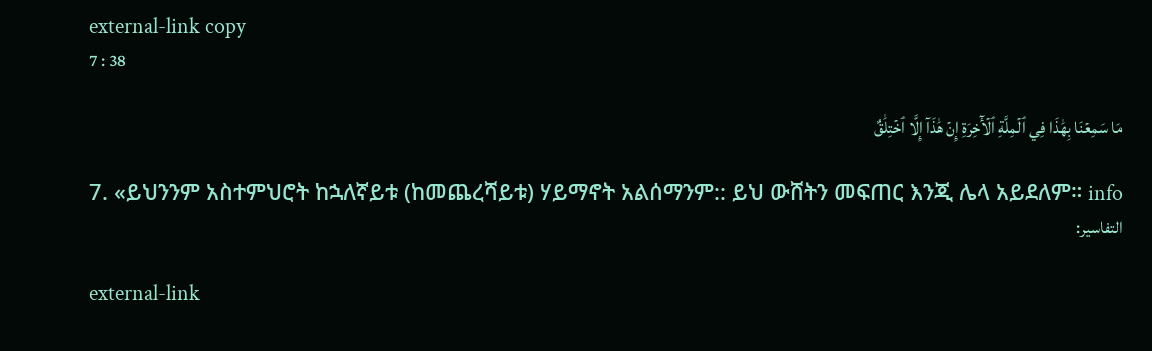external-link copy
7 : 38

مَا سَمِعۡنَا بِهَٰذَا فِي ٱلۡمِلَّةِ ٱلۡأٓخِرَةِ إِنۡ هَٰذَآ إِلَّا ٱخۡتِلَٰقٌ

7. «ይህንንም አስተምህሮት ከኋለኛይቱ (ከመጨረሻይቱ) ሃይማኖት አልሰማንም:: ይህ ውሸትን መፍጠር እንጂ ሌላ አይደለም። info
التفاسير:

external-link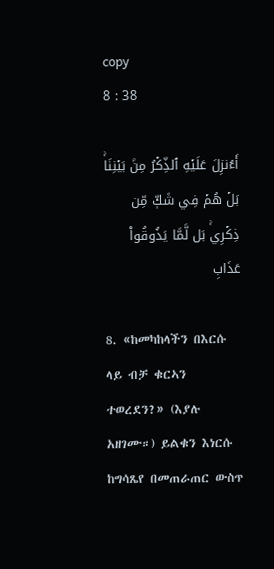copy
8 : 38

أَءُنزِلَ عَلَيۡهِ ٱلذِّكۡرُ مِنۢ بَيۡنِنَاۚ بَلۡ هُمۡ فِي شَكّٖ مِّن ذِكۡرِيۚ بَل لَّمَّا يَذُوقُواْ عَذَابِ

8. «ከመካከላችን በእርሱ ላይ ብቻ ቁርኣን ተወረደን?» (እያሉ አዘገሙ።) ይልቁን እነርሱ ከግሳጼየ በመጠራጠር ውስጥ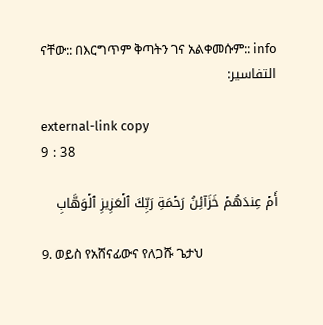ናቸው:: በእርግጥም ቅጣትን ገና አልቀመሱም:: info
التفاسير:

external-link copy
9 : 38

أَمۡ عِندَهُمۡ خَزَآئِنُ رَحۡمَةِ رَبِّكَ ٱلۡعَزِيزِ ٱلۡوَهَّابِ

9. ወይስ የአሸናፊውና የለጋሹ ጌታህ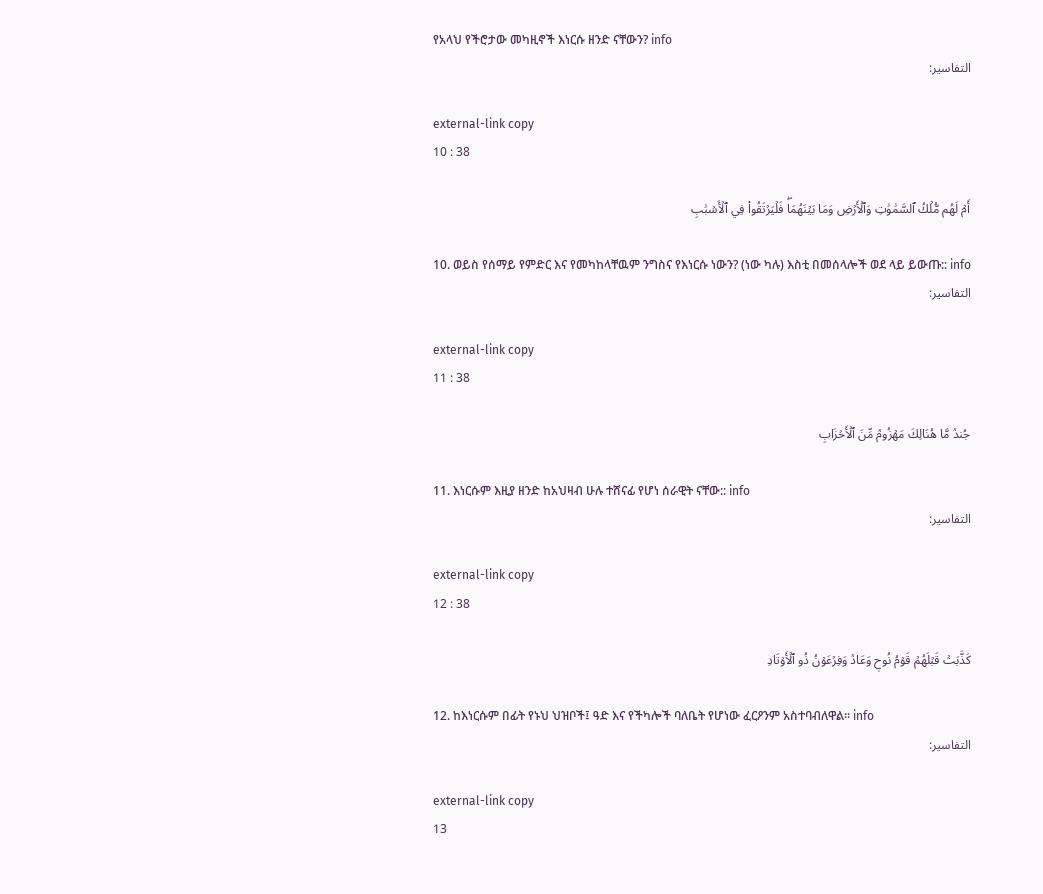የአላህ የችሮታው መካዚኖች እነርሱ ዘንድ ናቸውን? info
التفاسير:

external-link copy
10 : 38

أَمۡ لَهُم مُّلۡكُ ٱلسَّمَٰوَٰتِ وَٱلۡأَرۡضِ وَمَا بَيۡنَهُمَاۖ فَلۡيَرۡتَقُواْ فِي ٱلۡأَسۡبَٰبِ

10. ወይስ የሰማይ የምድር እና የመካከላቸዉም ንግስና የእነርሱ ነውን? (ነው ካሉ) እስቲ በመሰላሎች ወደ ላይ ይውጡ:: info
التفاسير:

external-link copy
11 : 38

جُندٞ مَّا هُنَالِكَ مَهۡزُومٞ مِّنَ ٱلۡأَحۡزَابِ

11. እነርሱም እዚያ ዘንድ ከአህዛብ ሁሉ ተሸናፊ የሆነ ሰራዊት ናቸው:: info
التفاسير:

external-link copy
12 : 38

كَذَّبَتۡ قَبۡلَهُمۡ قَوۡمُ نُوحٖ وَعَادٞ وَفِرۡعَوۡنُ ذُو ٱلۡأَوۡتَادِ

12. ከእነርሱም በፊት የኑህ ህዝቦች፤ ዓድ እና የችካሎች ባለቤት የሆነው ፈርዖንም አስተባብለዋል። info
التفاسير:

external-link copy
13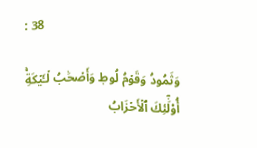: 38

وَثَمُودُ وَقَوۡمُ لُوطٖ وَأَصۡحَٰبُ لۡـَٔيۡكَةِۚ أُوْلَٰٓئِكَ ٱلۡأَحۡزَابُ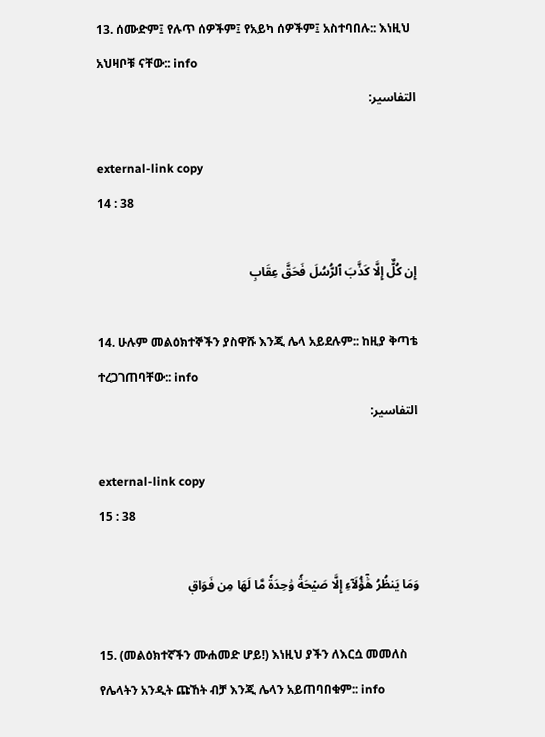13. ሰሙድም፤ የሉጥ ሰዎችም፤ የአይካ ሰዎችም፤ አስተባበሉ:: እነዚህ አህዛቦቹ ናቸው:: info
التفاسير:

external-link copy
14 : 38

إِن كُلٌّ إِلَّا كَذَّبَ ٱلرُّسُلَ فَحَقَّ عِقَابِ

14. ሁሉም መልዕክተኞችን ያስዋሹ እንጂ ሌላ አይደሉም:: ከዚያ ቅጣቴ ተረጋገጠባቸው:: info
التفاسير:

external-link copy
15 : 38

وَمَا يَنظُرُ هَٰٓؤُلَآءِ إِلَّا صَيۡحَةٗ وَٰحِدَةٗ مَّا لَهَا مِن فَوَاقٖ

15. (መልዕክተኛችን ሙሐመድ ሆይ!) እነዚህ ያችን ለእርሷ መመለስ የሌላትን አንዲት ጩኸት ብቻ እንጂ ሌላን አይጠባበቁም:: info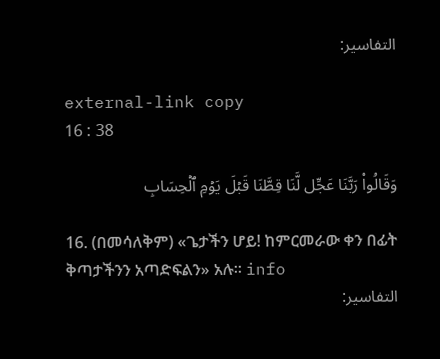التفاسير:

external-link copy
16 : 38

وَقَالُواْ رَبَّنَا عَجِّل لَّنَا قِطَّنَا قَبۡلَ يَوۡمِ ٱلۡحِسَابِ

16. (በመሳለቅም) «ጌታችን ሆይ! ከምርመራው ቀን በፊት ቅጣታችንን አጣድፍልን» አሉ። info
التفاسير: